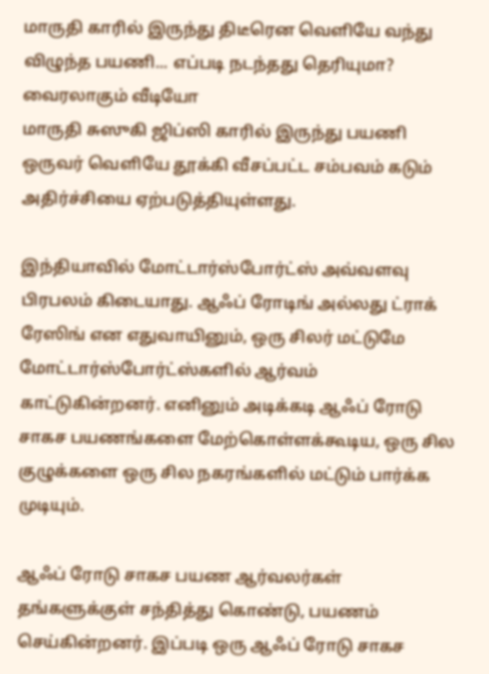மாருதி காரில் இருந்து திடீரென வெளியே வந்து விழுந்த பயணி... எப்படி நடந்தது தெரியுமா? வைரலாகும் வீடியோ
மாருதி சுஸுகி ஜிப்ஸி காரில் இருந்து பயணி ஒருவர் வெளியே தூக்கி வீசப்பட்ட சம்பவம் கடும் அதிர்ச்சியை ஏற்படுத்தியுள்ளது.

இந்தியாவில் மோட்டார்ஸ்போர்ட்ஸ் அவ்வளவு பிரபலம் கிடையாது. ஆஃப் ரோடிங் அல்லது ட்ராக் ரேஸிங் என எதுவாயினும், ஒரு சிலர் மட்டுமே மோட்டார்ஸ்போர்ட்ஸ்களில் ஆர்வம் காட்டுகின்றனர். எனினும் அடிக்கடி ஆஃப் ரோடு சாகச பயணங்களை மேற்கொள்ளக்கூடிய, ஒரு சில குழுக்களை ஒரு சில நகரங்களில் மட்டும் பார்க்க முடியும்.

ஆஃப் ரோடு சாகச பயண ஆர்வலர்கள் தங்களுக்குள் சந்தித்து கொண்டு, பயணம் செய்கின்றனர். இப்படி ஒரு ஆஃப் ரோடு சாகச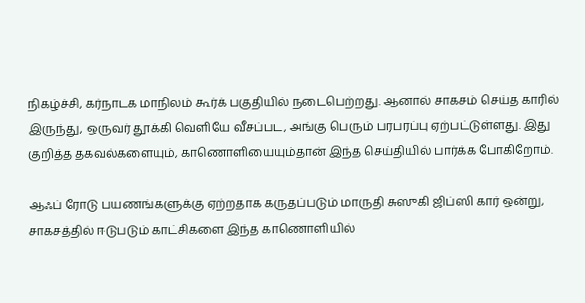நிகழ்ச்சி, கர்நாடக மாநிலம் கூர்க் பகுதியில் நடைபெற்றது. ஆனால் சாகசம் செய்த காரில் இருந்து, ஒருவர் தூக்கி வெளியே வீசப்பட, அங்கு பெரும் பரபரப்பு ஏற்பட்டுள்ளது. இது குறித்த தகவல்களையும், காணொளியையும்தான் இந்த செய்தியில் பார்க்க போகிறோம்.

ஆஃப் ரோடு பயணங்களுக்கு ஏற்றதாக கருதப்படும் மாருதி சுஸுகி ஜிப்ஸி கார் ஒன்று, சாகசத்தில் ஈடுபடும் காட்சிகளை இந்த காணொளியில்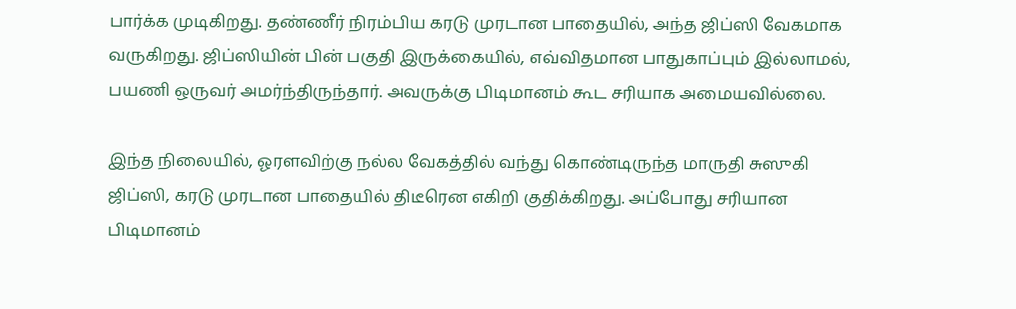பார்க்க முடிகிறது. தண்ணீர் நிரம்பிய கரடு முரடான பாதையில், அந்த ஜிப்ஸி வேகமாக வருகிறது. ஜிப்ஸியின் பின் பகுதி இருக்கையில், எவ்விதமான பாதுகாப்பும் இல்லாமல், பயணி ஒருவர் அமர்ந்திருந்தார். அவருக்கு பிடிமானம் கூட சரியாக அமையவில்லை.

இந்த நிலையில், ஓரளவிற்கு நல்ல வேகத்தில் வந்து கொண்டிருந்த மாருதி சுஸுகி ஜிப்ஸி, கரடு முரடான பாதையில் திடீரென எகிறி குதிக்கிறது. அப்போது சரியான பிடிமானம்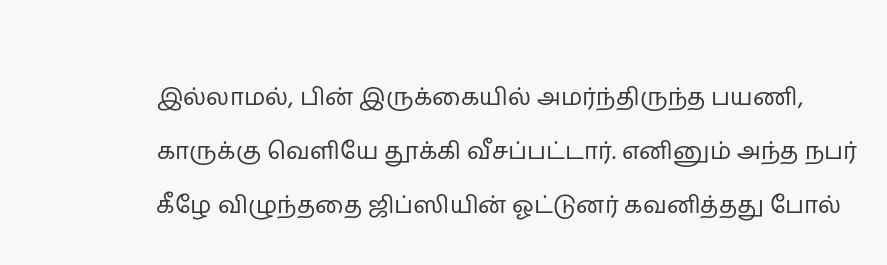இல்லாமல், பின் இருக்கையில் அமர்ந்திருந்த பயணி, காருக்கு வெளியே தூக்கி வீசப்பட்டார். எனினும் அந்த நபர் கீழே விழுந்ததை ஜிப்ஸியின் ஓட்டுனர் கவனித்தது போல்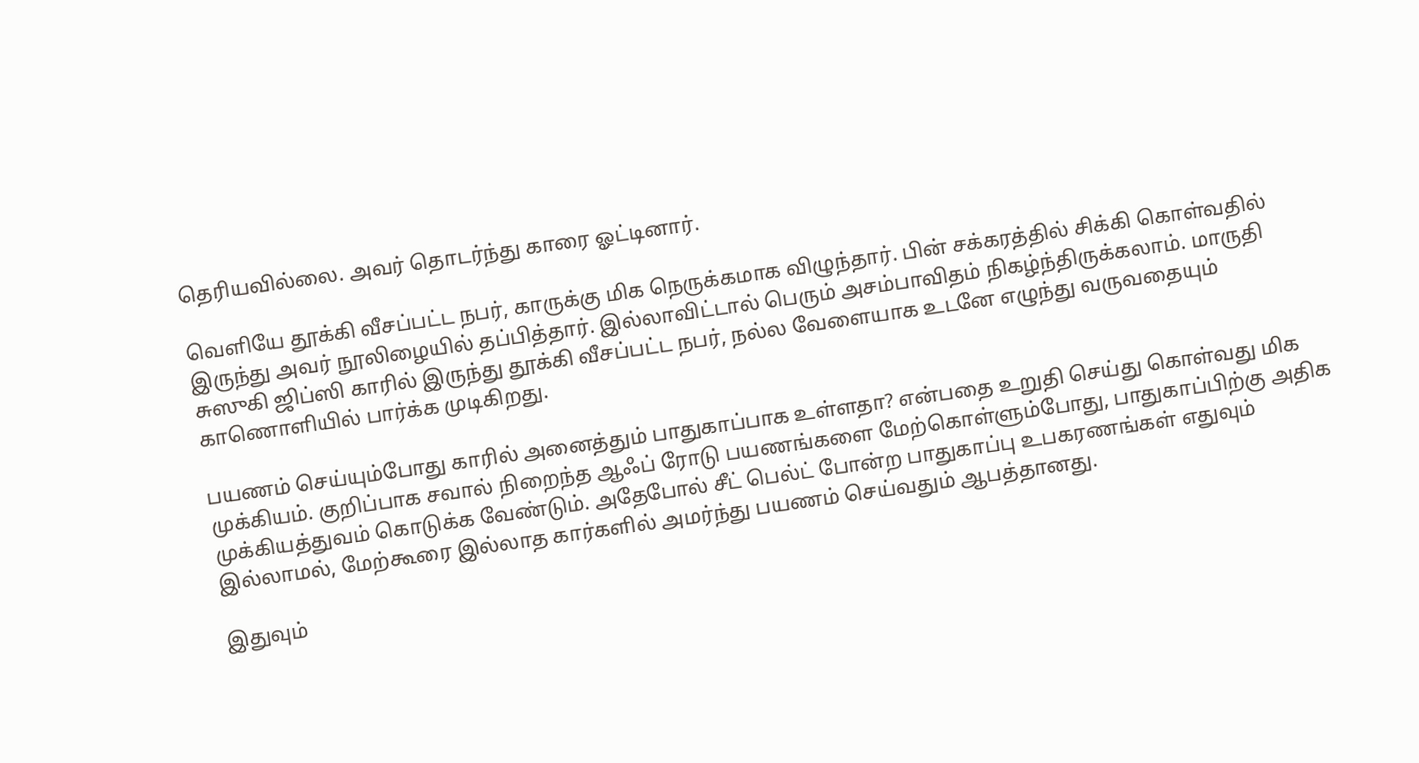தெரியவில்லை. அவர் தொடர்ந்து காரை ஓட்டினார்.

வெளியே தூக்கி வீசப்பட்ட நபர், காருக்கு மிக நெருக்கமாக விழுந்தார். பின் சக்கரத்தில் சிக்கி கொள்வதில் இருந்து அவர் நூலிழையில் தப்பித்தார். இல்லாவிட்டால் பெரும் அசம்பாவிதம் நிகழ்ந்திருக்கலாம். மாருதி சுஸுகி ஜிப்ஸி காரில் இருந்து தூக்கி வீசப்பட்ட நபர், நல்ல வேளையாக உடனே எழுந்து வருவதையும் காணொளியில் பார்க்க முடிகிறது.

பயணம் செய்யும்போது காரில் அனைத்தும் பாதுகாப்பாக உள்ளதா? என்பதை உறுதி செய்து கொள்வது மிக முக்கியம். குறிப்பாக சவால் நிறைந்த ஆஃப் ரோடு பயணங்களை மேற்கொள்ளும்போது, பாதுகாப்பிற்கு அதிக முக்கியத்துவம் கொடுக்க வேண்டும். அதேபோல் சீட் பெல்ட் போன்ற பாதுகாப்பு உபகரணங்கள் எதுவும் இல்லாமல், மேற்கூரை இல்லாத கார்களில் அமர்ந்து பயணம் செய்வதும் ஆபத்தானது.

இதுவும்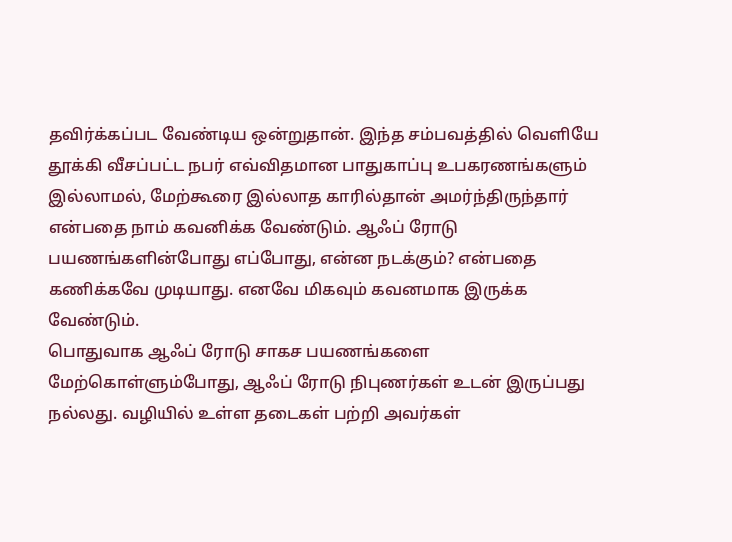தவிர்க்கப்பட வேண்டிய ஒன்றுதான். இந்த சம்பவத்தில் வெளியே தூக்கி வீசப்பட்ட நபர் எவ்விதமான பாதுகாப்பு உபகரணங்களும் இல்லாமல், மேற்கூரை இல்லாத காரில்தான் அமர்ந்திருந்தார் என்பதை நாம் கவனிக்க வேண்டும். ஆஃப் ரோடு பயணங்களின்போது எப்போது, என்ன நடக்கும்? என்பதை கணிக்கவே முடியாது. எனவே மிகவும் கவனமாக இருக்க வேண்டும்.
பொதுவாக ஆஃப் ரோடு சாகச பயணங்களை மேற்கொள்ளும்போது, ஆஃப் ரோடு நிபுணர்கள் உடன் இருப்பது நல்லது. வழியில் உள்ள தடைகள் பற்றி அவர்கள்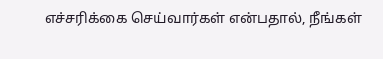எச்சரிக்கை செய்வார்கள் என்பதால், நீங்கள்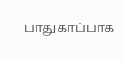பாதுகாப்பாக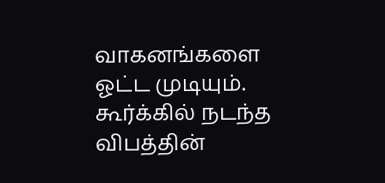வாகனங்களை ஓட்ட முடியும். கூர்க்கில் நடந்த விபத்தின்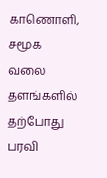காணொளி, சமூக வலை தளங்களில் தற்போது பரவி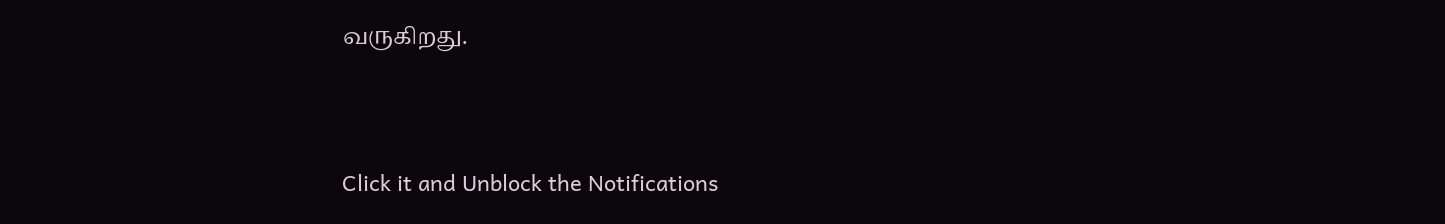வருகிறது.


Click it and Unblock the Notifications